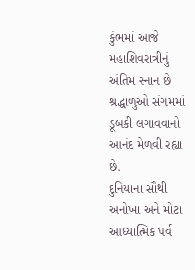કુંભમાં આજે મહાશિવરાત્રીનું અંતિમ સ્નાન છે શ્રદ્ધાળુઓ સંગમમાં ડૂબકી લગાવવાનો આનંદ મેળવી રહ્યા છે.
દુનિયાના સૌથી અનોખા અને મોટા આધ્યાત્મિક પર્વ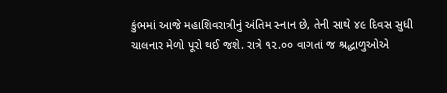કુંભમાં આજે મહાશિવરાત્રીનું અંતિમ સ્નાન છે, તેની સાથે ૪૯ દિવસ સુધી ચાલનાર મેળો પૂરો થઈ જશે. રાત્રે ૧૨.૦૦ વાગતાં જ શ્રદ્ધાળુઓએ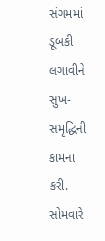સંગમમાં ડૂબકી લગાવીને સુખ-સમૃદ્ધિની કામના કરી. સોમવારે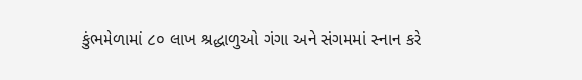કુંભમેળામાં ૮૦ લાખ શ્રદ્ધાળુઓ ગંગા અને સંગમમાં સ્નાન કરે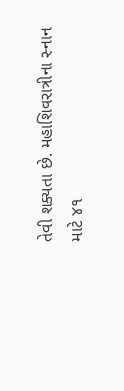તેવી શક્યતા છે. મહાશિવરાત્રીના સ્નાન માટે ૪૧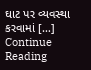ઘાટ પર વ્યવસ્થા કરવામાં […]
Continue Reading